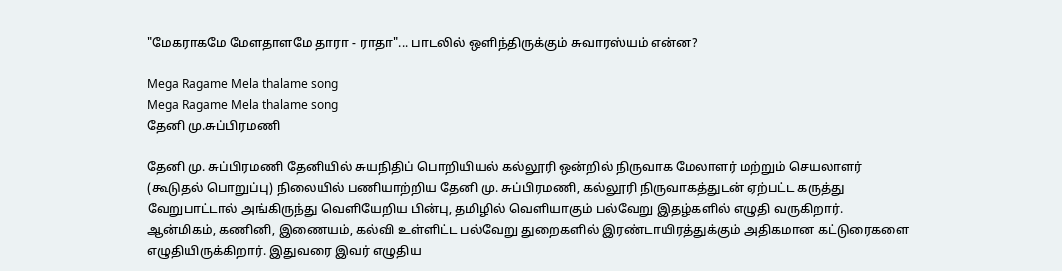"மேகராகமே மேளதாளமே தாரா - ராதா"... பாடலில் ஒளிந்திருக்கும் சுவாரஸ்யம் என்ன?

Mega Ragame Mela thalame song
Mega Ragame Mela thalame song
தேனி மு.சுப்பிரமணி

தேனி மு. சுப்பிரமணி தேனியில் சுயநிதிப் பொறியியல் கல்லூரி ஒன்றில் நிருவாக மேலாளர் மற்றும் செயலாளர் (கூடுதல் பொறுப்பு) நிலையில் பணியாற்றிய தேனி மு. சுப்பிரமணி, கல்லூரி நிருவாகத்துடன் ஏற்பட்ட கருத்து வேறுபாட்டால் அங்கிருந்து வெளியேறிய பின்பு, தமிழில் வெளியாகும் பல்வேறு இதழ்களில் எழுதி வருகிறார். ஆன்மிகம், கணினி, இணையம், கல்வி உள்ளிட்ட பல்வேறு துறைகளில் இரண்டாயிரத்துக்கும் அதிகமான கட்டுரைகளை எழுதியிருக்கிறார். இதுவரை இவர் எழுதிய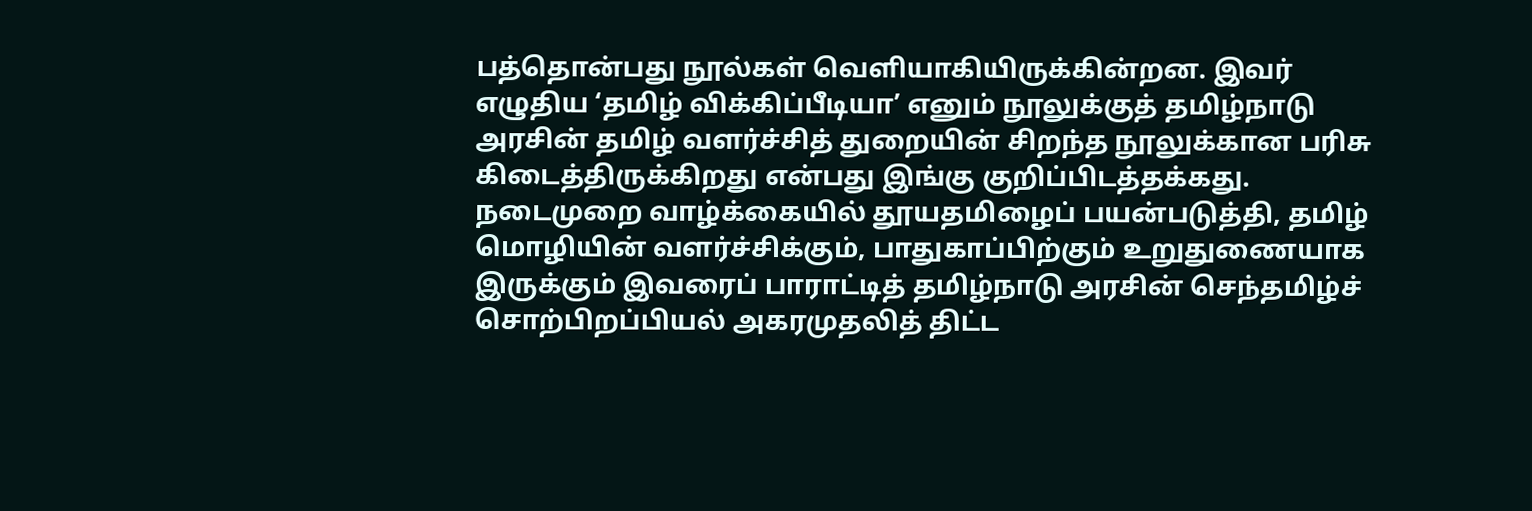பத்தொன்பது நூல்கள் வெளியாகியிருக்கின்றன. இவர் எழுதிய ‘தமிழ் விக்கிப்பீடியா’ எனும் நூலுக்குத் தமிழ்நாடு அரசின் தமிழ் வளர்ச்சித் துறையின் சிறந்த நூலுக்கான பரிசு கிடைத்திருக்கிறது என்பது இங்கு குறிப்பிடத்தக்கது. நடைமுறை வாழ்க்கையில் தூயதமிழைப் பயன்படுத்தி, தமிழ் மொழியின் வளர்ச்சிக்கும், பாதுகாப்பிற்கும் உறுதுணையாக இருக்கும் இவரைப் பாராட்டித் தமிழ்நாடு அரசின் செந்தமிழ்ச் சொற்பிறப்பியல் அகரமுதலித் திட்ட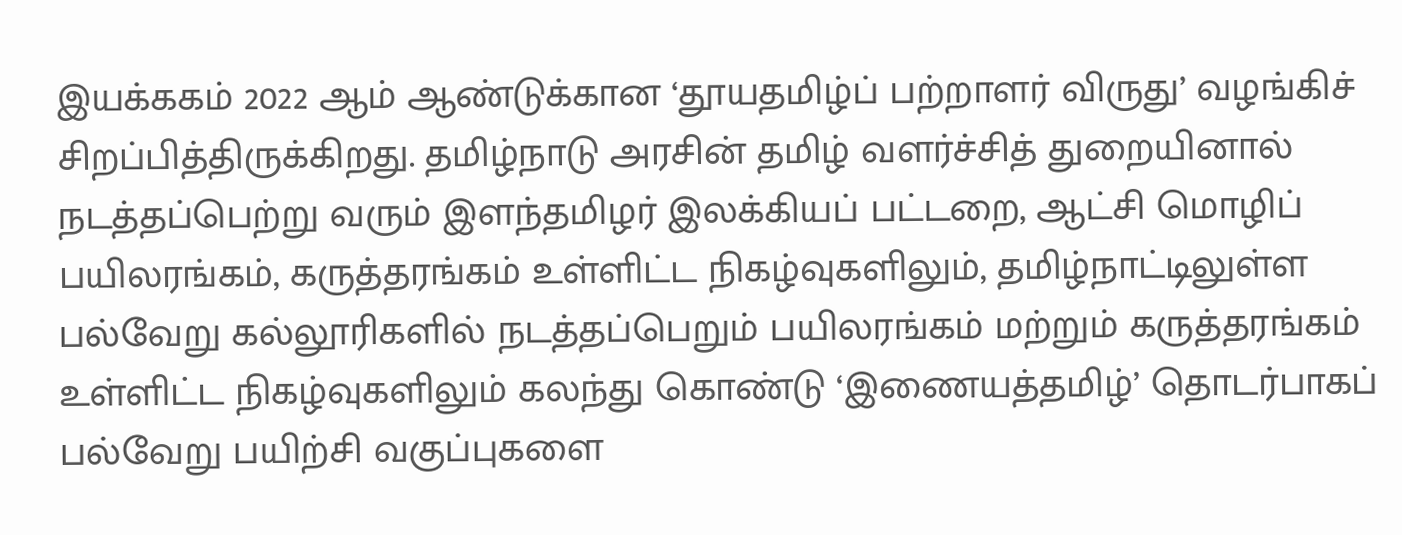இயக்ககம் 2022 ஆம் ஆண்டுக்கான ‘தூயதமிழ்ப் பற்றாளர் விருது’ வழங்கிச் சிறப்பித்திருக்கிறது. தமிழ்நாடு அரசின் தமிழ் வளர்ச்சித் துறையினால் நடத்தப்பெற்று வரும் இளந்தமிழர் இலக்கியப் பட்டறை, ஆட்சி மொழிப் பயிலரங்கம், கருத்தரங்கம் உள்ளிட்ட நிகழ்வுகளிலும், தமிழ்நாட்டிலுள்ள பல்வேறு கல்லூரிகளில் நடத்தப்பெறும் பயிலரங்கம் மற்றும் கருத்தரங்கம் உள்ளிட்ட நிகழ்வுகளிலும் கலந்து கொண்டு ‘இணையத்தமிழ்’ தொடர்பாகப் பல்வேறு பயிற்சி வகுப்புகளை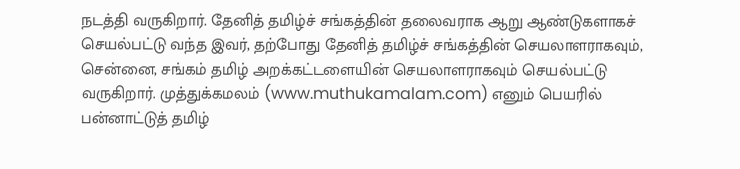நடத்தி வருகிறார். தேனித் தமிழ்ச் சங்கத்தின் தலைவராக ஆறு ஆண்டுகளாகச் செயல்பட்டு வந்த இவர், தற்போது தேனித் தமிழ்ச் சங்கத்தின் செயலாளராகவும், சென்னை, சங்கம் தமிழ் அறக்கட்டளையின் செயலாளராகவும் செயல்பட்டு வருகிறார். முத்துக்கமலம் (www.muthukamalam.com) எனும் பெயரில் பன்னாட்டுத் தமிழ்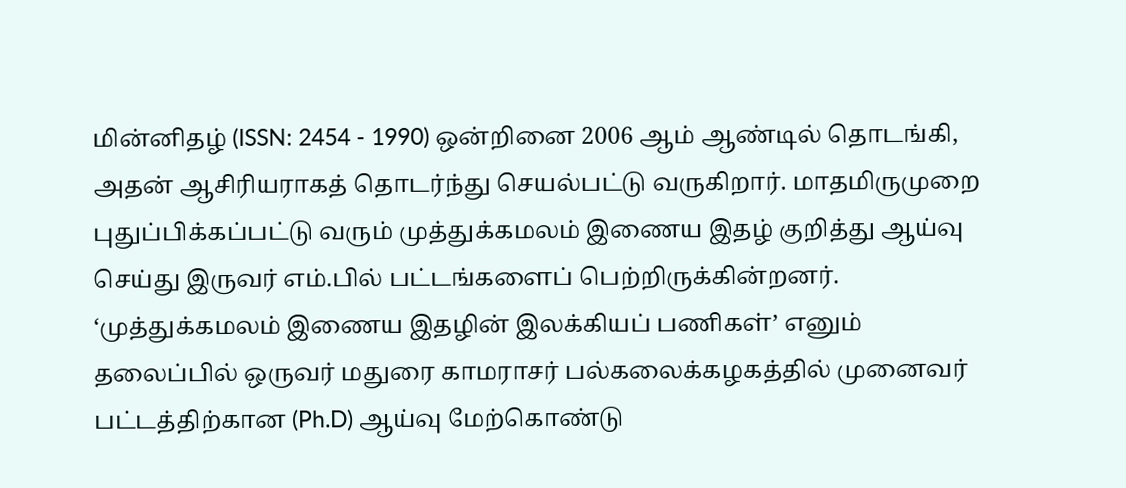மின்னிதழ் (ISSN: 2454 - 1990) ஒன்றினை 2006 ஆம் ஆண்டில் தொடங்கி, அதன் ஆசிரியராகத் தொடர்ந்து செயல்பட்டு வருகிறார். மாதமிருமுறை புதுப்பிக்கப்பட்டு வரும் முத்துக்கமலம் இணைய இதழ் குறித்து ஆய்வு செய்து இருவர் எம்.பில் பட்டங்களைப் பெற்றிருக்கின்றனர். ‘முத்துக்கமலம் இணைய இதழின் இலக்கியப் பணிகள்’ எனும் தலைப்பில் ஒருவர் மதுரை காமராசர் பல்கலைக்கழகத்தில் முனைவர் பட்டத்திற்கான (Ph.D) ஆய்வு மேற்கொண்டு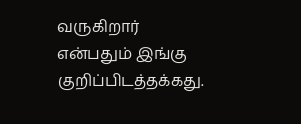வருகிறார் என்பதும் இங்கு குறிப்பிடத்தக்கது.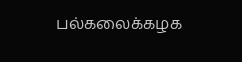பல்கலைக்கழக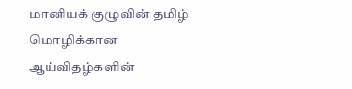மானியக் குழுவின் தமிழ் மொழிக்கான ஆய்விதழ்களின்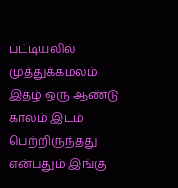பட்டியலில் முத்துக்கமலம் இதழ் ஒரு ஆண்டு காலம் இடம் பெற்றிருந்தது என்பதும் இங்கு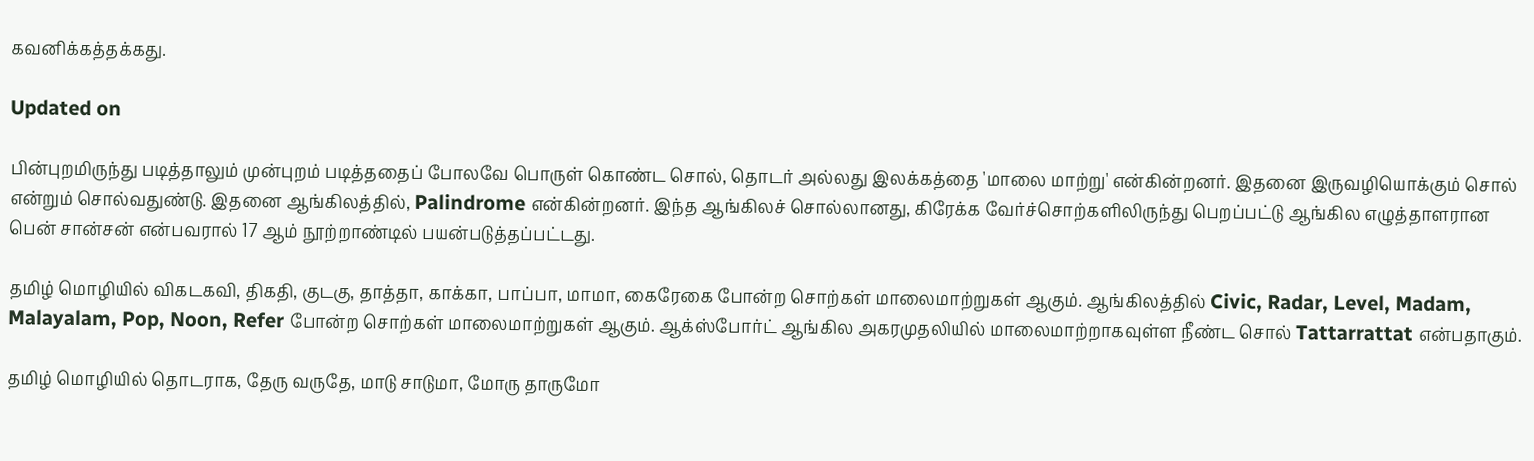கவனிக்கத்தக்கது.

Updated on

பின்புறமிருந்து படித்தாலும் முன்புறம் படித்ததைப் போலவே பொருள் கொண்ட சொல், தொடர் அல்லது இலக்கத்தை 'மாலை மாற்று' என்கின்றனர். இதனை இருவழியொக்கும் சொல் என்றும் சொல்வதுண்டு. இதனை ஆங்கிலத்தில், Palindrome என்கின்றனர். இந்த ஆங்கிலச் சொல்லானது, கிரேக்க வேர்ச்சொற்களிலிருந்து பெறப்பட்டு ஆங்கில எழுத்தாளரான பென் சான்சன் என்பவரால் 17 ஆம் நூற்றாண்டில் பயன்படுத்தப்பட்டது.

தமிழ் மொழியில் விகடகவி, திகதி, குடகு, தாத்தா, காக்கா, பாப்பா, மாமா, கைரேகை போன்ற சொற்கள் மாலைமாற்றுகள் ஆகும். ஆங்கிலத்தில் Civic, Radar, Level, Madam, Malayalam, Pop, Noon, Refer போன்ற சொற்கள் மாலைமாற்றுகள் ஆகும். ஆக்ஸ்போர்ட் ஆங்கில அகரமுதலியில் மாலைமாற்றாகவுள்ள நீண்ட சொல் Tattarrattat என்பதாகும்.

தமிழ் மொழியில் தொடராக, தேரு வருதே, மாடு சாடுமா, மோரு தாருமோ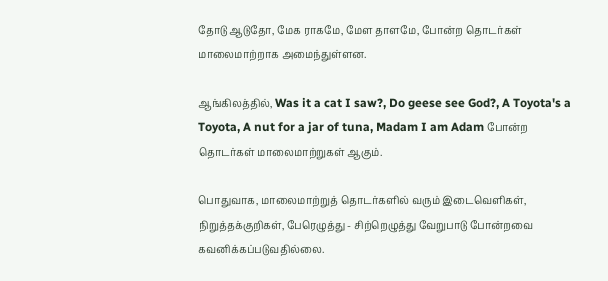தோடு ஆடுதோ, மேக ராகமே, மேள தாளமே, போன்ற தொடர்கள் மாலைமாற்றாக அமைந்துள்ளன.

ஆங்கிலத்தில், Was it a cat I saw?, Do geese see God?, A Toyota's a Toyota, A nut for a jar of tuna, Madam I am Adam போன்ற தொடர்கள் மாலைமாற்றுகள் ஆகும்.

பொதுவாக, மாலைமாற்றுத் தொடர்களில் வரும் இடைவெளிகள், நிறுத்தக்குறிகள், பேரெழுத்து - சிற்றெழுத்து வேறுபாடு போன்றவை கவனிக்கப்படுவதில்லை.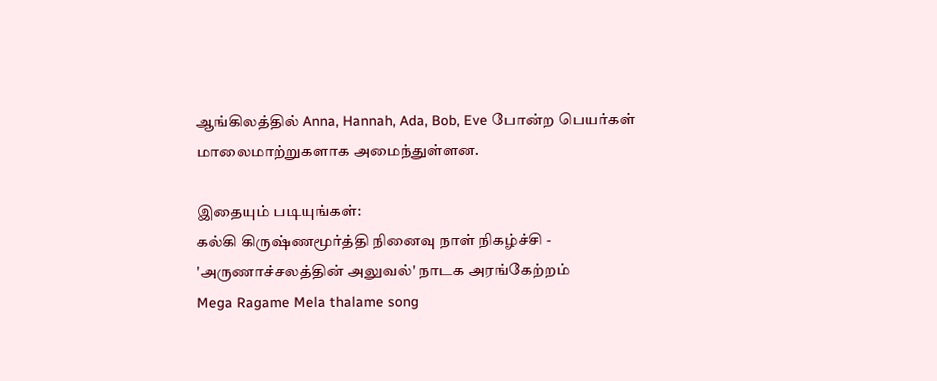ஆங்கிலத்தில் Anna, Hannah, Ada, Bob, Eve போன்ற பெயர்கள் மாலைமாற்றுகளாக அமைந்துள்ளன.

இதையும் படியுங்கள்:
கல்கி கிருஷ்ணமூர்த்தி நினைவு நாள் நிகழ்ச்சி - 'அருணாச்சலத்தின் அலுவல்' நாடக அரங்கேற்றம்
Mega Ragame Mela thalame song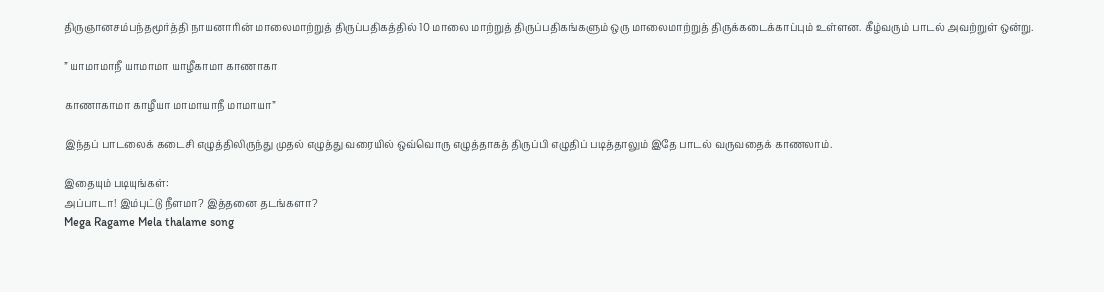திருஞானசம்பந்தமூர்த்தி நாயனாரின் மாலைமாற்றுத் திருப்பதிகத்தில் 10 மாலை மாற்றுத் திருப்பதிகங்களும் ஒரு மாலைமாற்றுத் திருக்கடைக்காப்பும் உள்ளன. கீழ்வரும் பாடல் அவற்றுள் ஒன்று.

” யாமாமாநீ யாமாமா யாழீகாமா காணாகா

காணாகாமா காழீயா மாமாயாநீ மாமாயா”

இந்தப் பாடலைக் கடைசி எழுத்திலிருந்து முதல் எழுத்து வரையில் ஒவ்வொரு எழுத்தாகத் திருப்பி எழுதிப் படித்தாலும் இதே பாடல் வருவதைக் காணலாம்.

இதையும் படியுங்கள்:
அப்பாடா! இம்புட்டு நீளமா? இத்தனை தடங்களா?
Mega Ragame Mela thalame song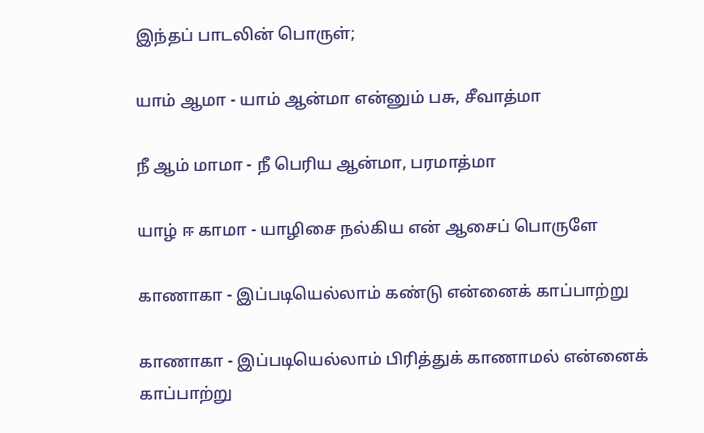இந்தப் பாடலின் பொருள்;

யாம் ஆமா - யாம் ஆன்மா என்னும் பசு, சீவாத்மா

நீ ஆம் மாமா - நீ பெரிய ஆன்மா, பரமாத்மா

யாழ் ஈ காமா - யாழிசை நல்கிய என் ஆசைப் பொருளே

காணாகா - இப்படியெல்லாம் கண்டு என்னைக் காப்பாற்று

காணாகா - இப்படியெல்லாம் பிரித்துக் காணாமல் என்னைக் காப்பாற்று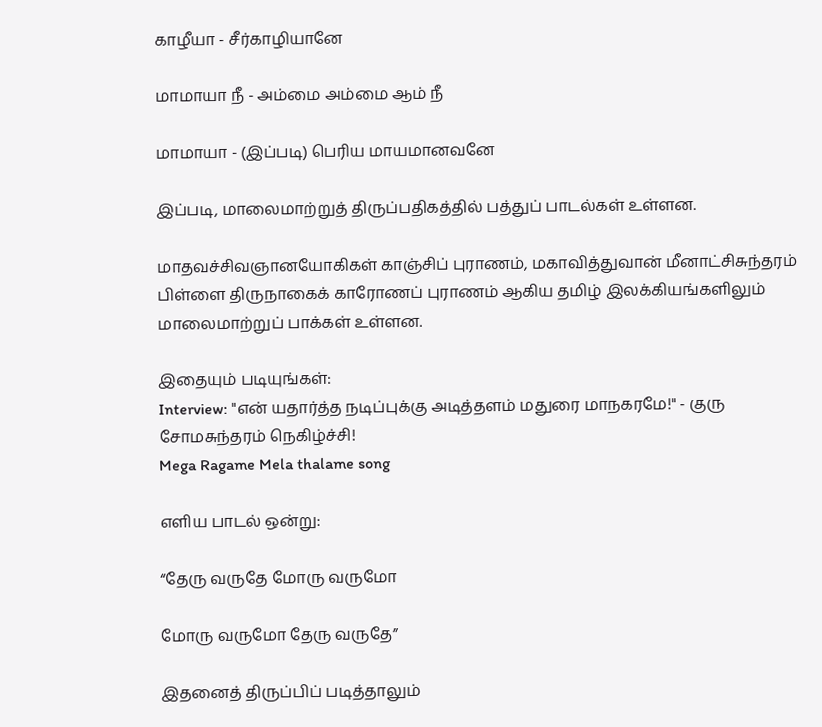காழீயா - சீர்காழியானே

மாமாயா நீ - அம்மை அம்மை ஆம் நீ

மாமாயா - (இப்படி) பெரிய மாயமானவனே

இப்படி, மாலைமாற்றுத் திருப்பதிகத்தில் பத்துப் பாடல்கள் உள்ளன.

மாதவச்சிவஞானயோகிகள் காஞ்சிப் புராணம், மகாவித்துவான் மீனாட்சிசுந்தரம் பிள்ளை திருநாகைக் காரோணப் புராணம் ஆகிய தமிழ் இலக்கியங்களிலும் மாலைமாற்றுப் பாக்கள் உள்ளன.

இதையும் படியுங்கள்:
Interview: "என் யதார்த்த நடிப்புக்கு அடித்தளம் மதுரை மாநகரமே!" - குரு சோமசுந்தரம் நெகிழ்ச்சி!
Mega Ragame Mela thalame song

எளிய பாடல் ஒன்று:

“தேரு வருதே மோரு வருமோ

மோரு வருமோ தேரு வருதே”

இதனைத் திருப்பிப் படித்தாலும்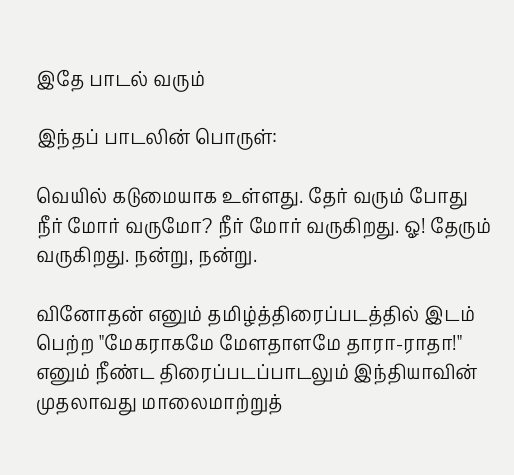இதே பாடல் வரும்

இந்தப் பாடலின் பொருள்:

வெயில் கடுமையாக உள்ளது. தேர் வரும் போது நீர் மோர் வருமோ? நீர் மோர் வருகிறது. ஓ! தேரும் வருகிறது. நன்று, நன்று.

வினோதன் எனும் தமிழ்த்திரைப்படத்தில் இடம் பெற்ற "மேகராகமே மேளதாளமே தாரா-ராதா!" எனும் நீண்ட திரைப்படப்பாடலும் இந்தியாவின் முதலாவது மாலைமாற்றுத்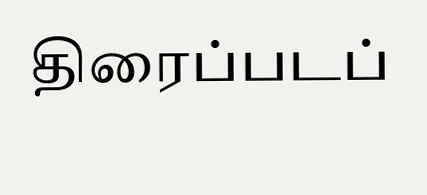திரைப்படப்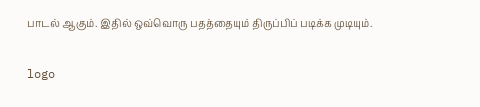பாடல் ஆகும். இதில் ஒவ்வொரு பதத்தையும் திருப்பிப் படிக்க முடியும்.

logo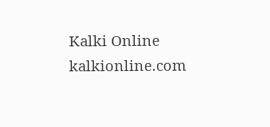Kalki Online
kalkionline.com